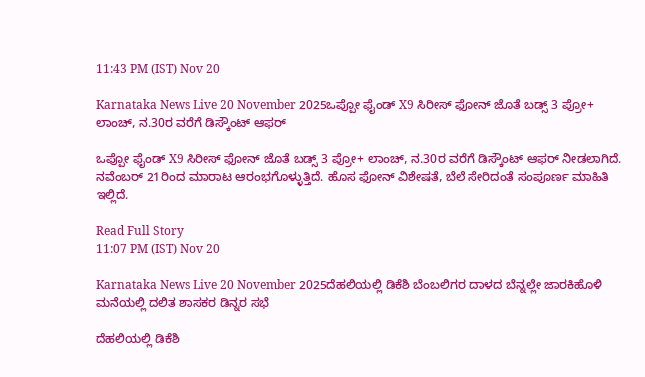11:43 PM (IST) Nov 20

Karnataka News Live 20 November 2025ಒಪ್ಪೋ ಫೈಂಡ್ X9 ಸಿರೀಸ್ ಫೋನ್ ಜೊತೆ ಬಡ್ಸ್ 3 ಪ್ರೋ+ ಲಾಂಚ್, ನ.30ರ ವರೆಗೆ ಡಿಸ್ಕೌಂಟ್ ಆಫರ್

ಒಪ್ಪೋ ಫೈಂಡ್ X9 ಸಿರೀಸ್ ಫೋನ್ ಜೊತೆ ಬಡ್ಸ್ 3 ಪ್ರೋ+ ಲಾಂಚ್, ನ.30ರ ವರೆಗೆ ಡಿಸ್ಕೌಂಟ್ ಆಫರ್ ನೀಡಲಾಗಿದೆ. ನವೆಂಬರ್ 21ರಿಂದ ಮಾರಾಟ ಆರಂಭಗೊಳ್ಳುತ್ತಿದೆ. ಹೊಸ ಫೋನ್ ವಿಶೇಷತೆ, ಬೆಲೆ ಸೇರಿದಂತೆ ಸಂಪೂರ್ಣ ಮಾಹಿತಿ ಇಲ್ಲಿದೆ.

Read Full Story
11:07 PM (IST) Nov 20

Karnataka News Live 20 November 2025ದೆಹಲಿಯಲ್ಲಿ ಡಿಕೆಶಿ ಬೆಂಬಲಿಗರ ದಾಳದ ಬೆನ್ನಲ್ಲೇ ಜಾರಕಿಹೊಳಿ ಮನೆಯಲ್ಲಿ ದಲಿತ ಶಾಸಕರ ಡಿನ್ನರ ಸಭೆ

ದೆಹಲಿಯಲ್ಲಿ ಡಿಕೆಶಿ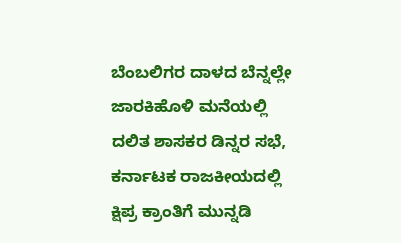ಬೆಂಬಲಿಗರ ದಾಳದ ಬೆನ್ನಲ್ಲೇ ಜಾರಕಿಹೊಳಿ ಮನೆಯಲ್ಲಿ ದಲಿತ ಶಾಸಕರ ಡಿನ್ನರ ಸಭೆ, ಕರ್ನಾಟಕ ರಾಜಕೀಯದಲ್ಲಿ ಕ್ಷಿಪ್ರ ಕ್ರಾಂತಿಗೆ ಮುನ್ನಡಿ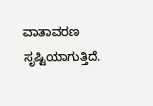ವಾತಾವರಣ ಸೃಷ್ಟಿಯಾಗುತ್ತಿದೆ.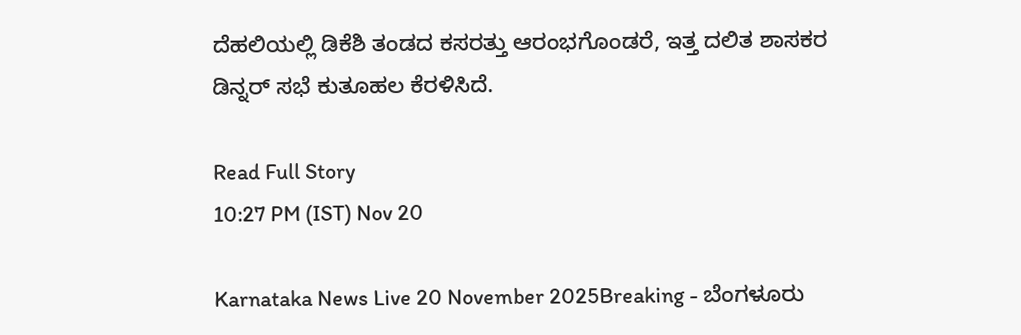ದೆಹಲಿಯಲ್ಲಿ ಡಿಕೆಶಿ ತಂಡದ ಕಸರತ್ತು ಆರಂಭಗೊಂಡರೆ, ಇತ್ತ ದಲಿತ ಶಾಸಕರ ಡಿನ್ನರ್ ಸಭೆ ಕುತೂಹಲ ಕೆರಳಿಸಿದೆ.

Read Full Story
10:27 PM (IST) Nov 20

Karnataka News Live 20 November 2025Breaking - ಬೆಂಗಳೂರು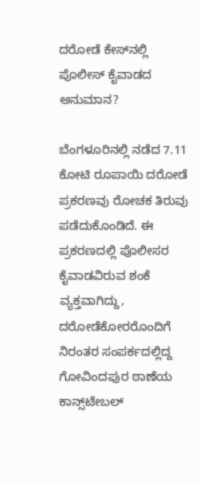ದರೋಡೆ ಕೇಸ್‌ನಲ್ಲಿ ಪೊಲೀಸ್‌ ಕೈವಾಡದ ಅನುಮಾನ?

ಬೆಂಗಳೂರಿನಲ್ಲಿ ನಡೆದ 7.11 ಕೋಟಿ ರೂಪಾಯಿ ದರೋಡೆ ಪ್ರಕರಣವು ರೋಚಕ ತಿರುವು ಪಡೆದುಕೊಂಡಿದೆ. ಈ ಪ್ರಕರಣದಲ್ಲಿ ಪೊಲೀಸರ ಕೈವಾಡವಿರುವ ಶಂಕೆ ವ್ಯಕ್ತವಾಗಿದ್ದು, ದರೋಡೆಕೋರರೊಂದಿಗೆ ನಿರಂತರ ಸಂಪರ್ಕದಲ್ಲಿದ್ದ ಗೋವಿಂದಪುರ ಠಾಣೆಯ ಕಾನ್ಸ್‌ಟೇಬಲ್‌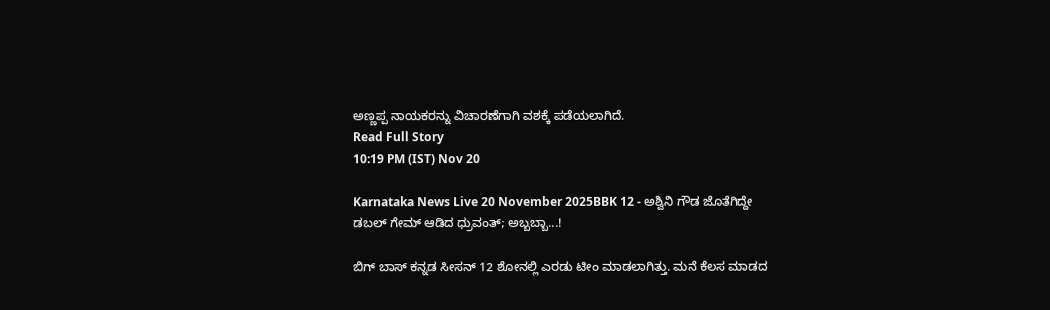ಅಣ್ಣಪ್ಪ ನಾಯಕರನ್ನು ವಿಚಾರಣೆಗಾಗಿ ವಶಕ್ಕೆ ಪಡೆಯಲಾಗಿದೆ.
Read Full Story
10:19 PM (IST) Nov 20

Karnataka News Live 20 November 2025BBK 12 - ಅಶ್ವಿನಿ ಗೌಡ ಜೊತೆಗಿದ್ದೇ ಡಬಲ್‌ ಗೇಮ್‌ ಆಡಿದ ಧ್ರುವಂತ್; ಅಬ್ಬಬ್ಬಾ...!

ಬಿಗ್‌ ಬಾಸ್‌ ಕನ್ನಡ ಸೀಸನ್‌ 12 ಶೋನಲ್ಲಿ ಎರಡು ಟೀಂ ಮಾಡಲಾಗಿತ್ತು. ಮನೆ ಕೆಲಸ ಮಾಡದ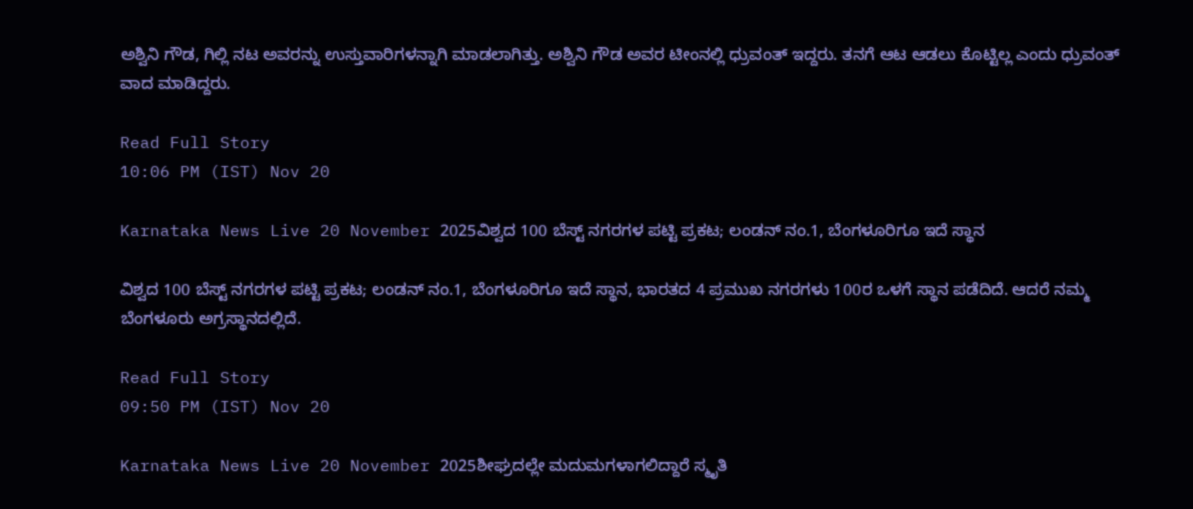ಅಶ್ವಿನಿ ಗೌಡ, ಗಿಲ್ಲಿ ನಟ ಅವರನ್ನು ಉಸ್ತುವಾರಿಗಳನ್ನಾಗಿ ಮಾಡಲಾಗಿತ್ತು. ಅಶ್ವಿನಿ ಗೌಡ ಅವರ ಟೀಂನಲ್ಲಿ ಧ್ರುವಂತ್‌ ಇದ್ದರು. ತನಗೆ ಆಟ ಆಡಲು ಕೊಟ್ಟಿಲ್ಲ ಎಂದು ಧ್ರುವಂತ್‌ ವಾದ ಮಾಡಿದ್ದರು.

Read Full Story
10:06 PM (IST) Nov 20

Karnataka News Live 20 November 2025ವಿಶ್ವದ 100 ಬೆಸ್ಟ್ ನಗರಗಳ ಪಟ್ಟಿ ಪ್ರಕಟ; ಲಂಡನ್ ನಂ.1, ಬೆಂಗಳೂರಿಗೂ ಇದೆ ಸ್ಥಾನ

ವಿಶ್ವದ 100 ಬೆಸ್ಟ್ ನಗರಗಳ ಪಟ್ಟಿ ಪ್ರಕಟ; ಲಂಡನ್ ನಂ.1, ಬೆಂಗಳೂರಿಗೂ ಇದೆ ಸ್ಥಾನ, ಭಾರತದ 4 ಪ್ರಮುಖ ನಗರಗಳು 100ರ ಒಳಗೆ ಸ್ಥಾನ ಪಡೆದಿದೆ. ಆದರೆ ನಮ್ಮ ಬೆಂಗಳೂರು ಅಗ್ರಸ್ಥಾನದಲ್ಲಿದೆ.

Read Full Story
09:50 PM (IST) Nov 20

Karnataka News Live 20 November 2025ಶೀಘ್ರದಲ್ಲೇ ಮದುಮಗಳಾಗಲಿದ್ದಾರೆ ಸ್ಮೃತಿ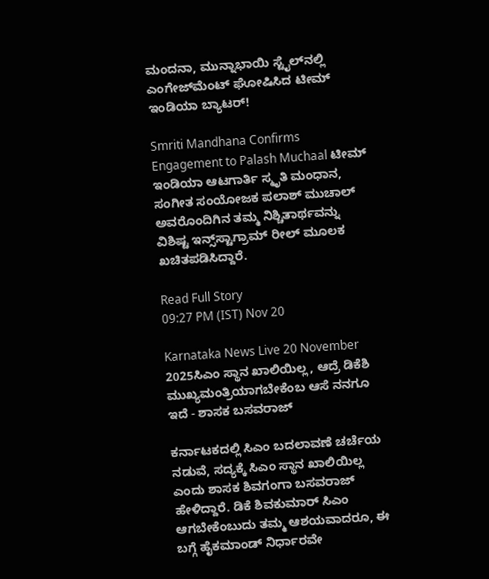ಮಂದನಾ, ಮುನ್ನಾಭಾಯಿ ಸ್ಟೈಲ್‌ನಲ್ಲಿ ಎಂಗೇಜ್‌ಮೆಂಟ್‌ ಘೋಷಿಸಿದ ಟೀಮ್‌ ಇಂಡಿಯಾ ಬ್ಯಾಟರ್‌!

Smriti Mandhana Confirms Engagement to Palash Muchaal ಟೀಮ್ ಇಂಡಿಯಾ ಆಟಗಾರ್ತಿ ಸ್ಮೃತಿ ಮಂಧಾನ, ಸಂಗೀತ ಸಂಯೋಜಕ ಪಲಾಶ್ ಮುಚಾಲ್ ಅವರೊಂದಿಗಿನ ತಮ್ಮ ನಿಶ್ಚಿತಾರ್ಥವನ್ನು ವಿಶಿಷ್ಟ ಇನ್ಸ್‌ಸ್ಟಾಗ್ರಾಮ್ ರೀಲ್ ಮೂಲಕ ಖಚಿತಪಡಿಸಿದ್ದಾರೆ.

Read Full Story
09:27 PM (IST) Nov 20

Karnataka News Live 20 November 2025ಸಿಎಂ ಸ್ಥಾನ ಖಾಲಿಯಿಲ್ಲ, ಆದ್ರೆ ಡಿಕೆಶಿ ಮುಖ್ಯಮಂತ್ರಿಯಾಗಬೇಕೆಂಬ ಆಸೆ ನನಗೂ ಇದೆ - ಶಾಸಕ ಬಸವರಾಜ್

ಕರ್ನಾಟಕದಲ್ಲಿ ಸಿಎಂ ಬದಲಾವಣೆ ಚರ್ಚೆಯ ನಡುವೆ, ಸದ್ಯಕ್ಕೆ ಸಿಎಂ ಸ್ಥಾನ ಖಾಲಿಯಿಲ್ಲ ಎಂದು ಶಾಸಕ ಶಿವಗಂಗಾ ಬಸವರಾಜ್ ಹೇಳಿದ್ದಾರೆ. ಡಿಕೆ ಶಿವಕುಮಾರ್ ಸಿಎಂ ಆಗಬೇಕೆಂಬುದು ತಮ್ಮ ಆಶಯವಾದರೂ, ಈ ಬಗ್ಗೆ ಹೈಕಮಾಂಡ್ ನಿರ್ಧಾರವೇ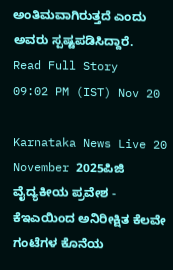ಅಂತಿಮವಾಗಿರುತ್ತದೆ ಎಂದು ಅವರು ಸ್ಪಷ್ಟಪಡಿಸಿದ್ದಾರೆ.
Read Full Story
09:02 PM (IST) Nov 20

Karnataka News Live 20 November 2025ಪಿಜಿ ವೈದ್ಯಕೀಯ ಪ್ರವೇಶ - ಕೆಇಎಯಿಂದ ಅನಿರೀಕ್ಷಿತ ಕೆಲವೇ ಗಂಟೆಗಳ ಕೊನೆಯ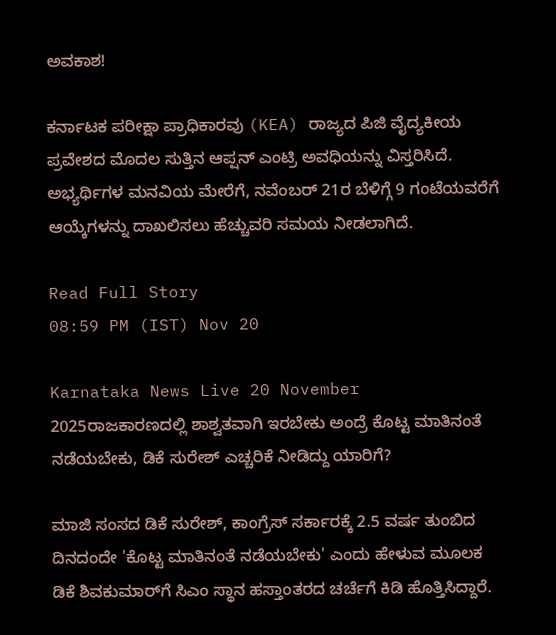ಅವಕಾಶ!

ಕರ್ನಾಟಕ ಪರೀಕ್ಷಾ ಪ್ರಾಧಿಕಾರವು (KEA) ರಾಜ್ಯದ ಪಿಜಿ ವೈದ್ಯಕೀಯ ಪ್ರವೇಶದ ಮೊದಲ ಸುತ್ತಿನ ಆಪ್ಷನ್ ಎಂಟ್ರಿ ಅವಧಿಯನ್ನು ವಿಸ್ತರಿಸಿದೆ. ಅಭ್ಯರ್ಥಿಗಳ ಮನವಿಯ ಮೇರೆಗೆ, ನವೆಂಬರ್ 21ರ ಬೆಳಿಗ್ಗೆ 9 ಗಂಟೆಯವರೆಗೆ ಆಯ್ಕೆಗಳನ್ನು ದಾಖಲಿಸಲು ಹೆಚ್ಚುವರಿ ಸಮಯ ನೀಡಲಾಗಿದೆ.

Read Full Story
08:59 PM (IST) Nov 20

Karnataka News Live 20 November 2025ರಾಜಕಾರಣದಲ್ಲಿ ಶಾಶ್ವತವಾಗಿ ಇರಬೇಕು ಅಂದ್ರೆ ಕೊಟ್ಟ ಮಾತಿನಂತೆ ನಡೆಯಬೇಕು, ಡಿಕೆ ಸುರೇಶ್‌ ಎಚ್ಚರಿಕೆ ನೀಡಿದ್ದು ಯಾರಿಗೆ?

ಮಾಜಿ ಸಂಸದ ಡಿಕೆ ಸುರೇಶ್‌, ಕಾಂಗ್ರೆಸ್ ಸರ್ಕಾರಕ್ಕೆ 2.5 ವರ್ಷ ತುಂಬಿದ ದಿನದಂದೇ 'ಕೊಟ್ಟ ಮಾತಿನಂತೆ ನಡೆಯಬೇಕು' ಎಂದು ಹೇಳುವ ಮೂಲಕ ಡಿಕೆ ಶಿವಕುಮಾರ್‌ಗೆ ಸಿಎಂ ಸ್ಥಾನ ಹಸ್ತಾಂತರದ ಚರ್ಚೆಗೆ ಕಿಡಿ ಹೊತ್ತಿಸಿದ್ದಾರೆ.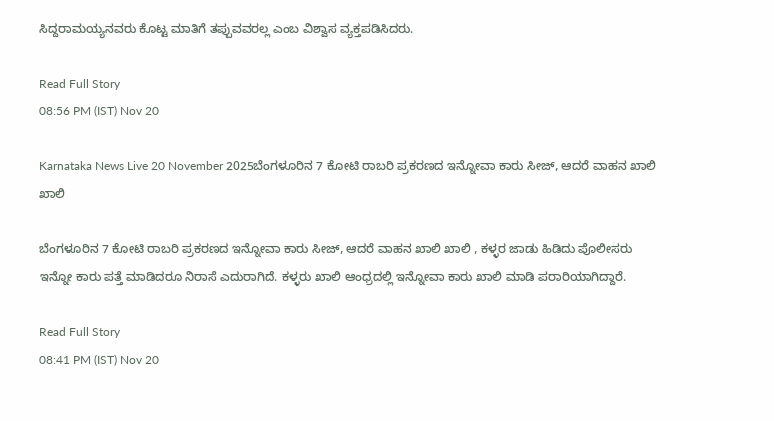ಸಿದ್ದರಾಮಯ್ಯನವರು ಕೊಟ್ಟ ಮಾತಿಗೆ ತಪ್ಪುವವರಲ್ಲ ಎಂಬ ವಿಶ್ವಾಸ ವ್ಯಕ್ತಪಡಿಸಿದರು.

Read Full Story
08:56 PM (IST) Nov 20

Karnataka News Live 20 November 2025ಬೆಂಗಳೂರಿನ 7 ಕೋಟಿ ರಾಬರಿ ಪ್ರಕರಣದ ಇನ್ನೋವಾ ಕಾರು ಸೀಜ್, ಆದರೆ ವಾಹನ ಖಾಲಿ ಖಾಲಿ

ಬೆಂಗಳೂರಿನ 7 ಕೋಟಿ ರಾಬರಿ ಪ್ರಕರಣದ ಇನ್ನೋವಾ ಕಾರು ಸೀಜ್, ಆದರೆ ವಾಹನ ಖಾಲಿ ಖಾಲಿ , ಕಳ್ಳರ ಜಾಡು ಹಿಡಿದು ಪೊಲೀಸರು ಇನ್ನೋ ಕಾರು ಪತ್ತೆ ಮಾಡಿದರೂ ನಿರಾಸೆ ಎದುರಾಗಿದೆ. ಕಳ್ಳರು ಖಾಲಿ ಆಂಧ್ರದಲ್ಲಿ ಇನ್ನೋವಾ ಕಾರು ಖಾಲಿ ಮಾಡಿ ಪರಾರಿಯಾಗಿದ್ದಾರೆ.

Read Full Story
08:41 PM (IST) Nov 20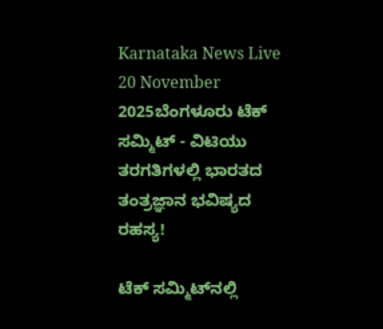Karnataka News Live 20 November 2025ಬೆಂಗಳೂರು ಟೆಕ್ ಸಮ್ಮಿಟ್‌ - ವಿಟಿಯು ತರಗತಿಗಳಲ್ಲಿ ಭಾರತದ ತಂತ್ರಜ್ಞಾನ ಭವಿಷ್ಯದ ರಹಸ್ಯ!

ಟೆಕ್ ಸಮ್ಮಿಟ್‌ನಲ್ಲಿ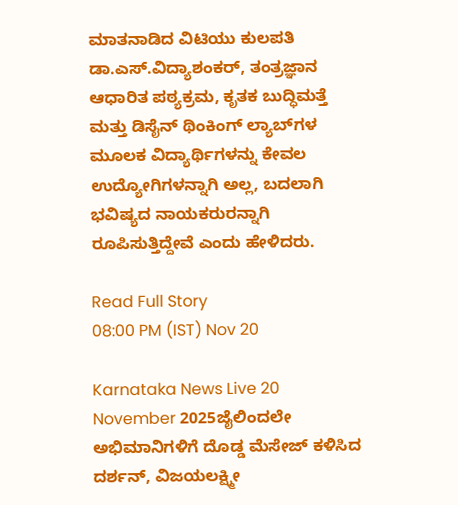ಮಾತನಾಡಿದ ವಿಟಿಯು ಕುಲಪತಿ ಡಾ.ಎಸ್.ವಿದ್ಯಾಶಂಕರ್, ತಂತ್ರಜ್ಞಾನ ಆಧಾರಿತ ಪಠ್ಯಕ್ರಮ, ಕೃತಕ ಬುದ್ಧಿಮತ್ತೆ ಮತ್ತು ಡಿಸೈನ್ ಥಿಂಕಿಂಗ್ ಲ್ಯಾಬ್‌ಗಳ ಮೂಲಕ ವಿದ್ಯಾರ್ಥಿಗಳನ್ನು ಕೇವಲ ಉದ್ಯೋಗಿಗಳನ್ನಾಗಿ ಅಲ್ಲ, ಬದಲಾಗಿ ಭವಿಷ್ಯದ ನಾಯಕರುರನ್ನಾಗಿ ರೂಪಿಸುತ್ತಿದ್ದೇವೆ ಎಂದು ಹೇಳಿದರು.

Read Full Story
08:00 PM (IST) Nov 20

Karnataka News Live 20 November 2025ಜೈಲಿಂದಲೇ ಅಭಿಮಾನಿಗಳಿಗೆ ದೊಡ್ಡ ಮೆಸೇಜ್‌ ಕಳಿಸಿದ ದರ್ಶನ್‌, ವಿಜಯಲಕ್ಷ್ಮೀ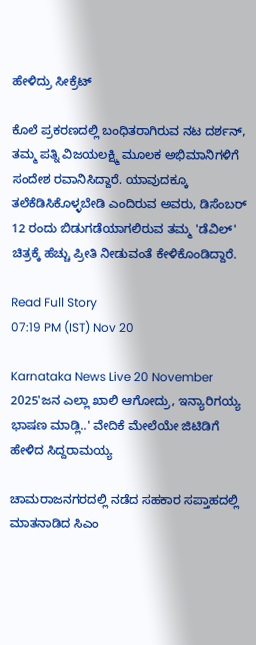ಹೇಳಿದ್ರು ಸೀಕ್ರೆಟ್‌

ಕೊಲೆ ಪ್ರಕರಣದಲ್ಲಿ ಬಂಧಿತರಾಗಿರುವ ನಟ ದರ್ಶನ್‌, ತಮ್ಮ ಪತ್ನಿ ವಿಜಯಲಕ್ಷ್ಮಿ ಮೂಲಕ ಅಭಿಮಾನಿಗಳಿಗೆ ಸಂದೇಶ ರವಾನಿಸಿದ್ದಾರೆ. ಯಾವುದಕ್ಕೂ ತಲೆಕೆಡಿಸಿಕೊಳ್ಳಬೇಡಿ ಎಂದಿರುವ ಅವರು, ಡಿಸೆಂಬರ್ 12 ರಂದು ಬಿಡುಗಡೆಯಾಗಲಿರುವ ತಮ್ಮ 'ಡೆವಿಲ್' ಚಿತ್ರಕ್ಕೆ ಹೆಚ್ಚು ಪ್ರೀತಿ ನೀಡುವಂತೆ ಕೇಳಿಕೊಂಡಿದ್ದಾರೆ.

Read Full Story
07:19 PM (IST) Nov 20

Karnataka News Live 20 November 2025'ಜನ ಎಲ್ಲಾ ಖಾಲಿ ಆಗೋದ್ರು, ಇನ್ಯಾರಿಗಯ್ಯ ಭಾಷಣ ಮಾಡ್ಲಿ..' ವೇದಿಕೆ ಮೇಲೆಯೇ ಜಿಟಿಡಿಗೆ ಹೇಳಿದ ಸಿದ್ದರಾಮಯ್ಯ

ಚಾಮರಾಜನಗರದಲ್ಲಿ ನಡೆದ ಸಹಕಾರ ಸಪ್ತಾಹದಲ್ಲಿ ಮಾತನಾಡಿದ ಸಿಎಂ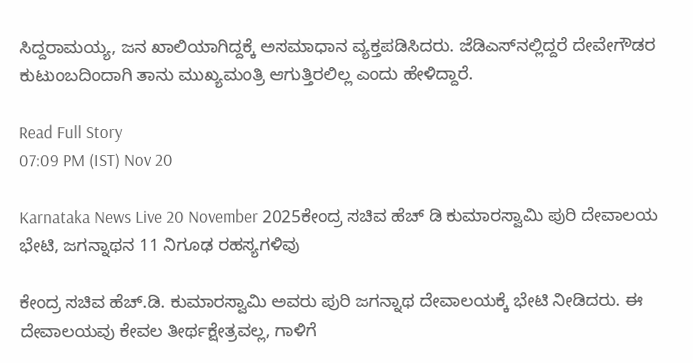ಸಿದ್ದರಾಮಯ್ಯ, ಜನ ಖಾಲಿಯಾಗಿದ್ದಕ್ಕೆ ಅಸಮಾಧಾನ ವ್ಯಕ್ತಪಡಿಸಿದರು. ಜೆಡಿಎಸ್‌ನಲ್ಲಿದ್ದರೆ ದೇವೇಗೌಡರ ಕುಟುಂಬದಿಂದಾಗಿ ತಾನು ಮುಖ್ಯಮಂತ್ರಿ ಆಗುತ್ತಿರಲಿಲ್ಲ ಎಂದು ಹೇಳಿದ್ದಾರೆ.

Read Full Story
07:09 PM (IST) Nov 20

Karnataka News Live 20 November 2025ಕೇಂದ್ರ ಸಚಿವ ಹೆಚ್‌ ಡಿ ಕುಮಾರಸ್ವಾಮಿ ಪುರಿ ದೇವಾಲಯ ಭೇಟಿ, ಜಗನ್ನಾಥನ 11 ನಿಗೂಢ ರಹಸ್ಯಗಳಿವು

ಕೇಂದ್ರ ಸಚಿವ ಹೆಚ್.ಡಿ. ಕುಮಾರಸ್ವಾಮಿ ಅವರು ಪುರಿ ಜಗನ್ನಾಥ ದೇವಾಲಯಕ್ಕೆ ಭೇಟಿ ನೀಡಿದರು. ಈ ದೇವಾಲಯವು ಕೇವಲ ತೀರ್ಥಕ್ಷೇತ್ರವಲ್ಲ, ಗಾಳಿಗೆ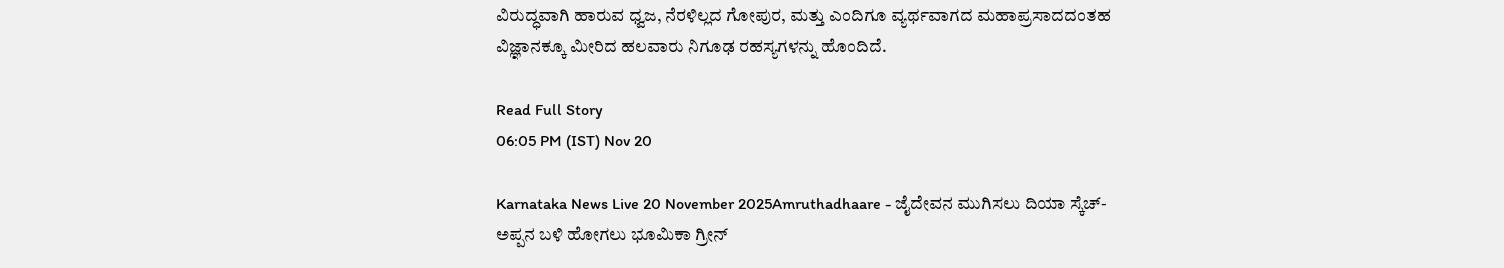ವಿರುದ್ಧವಾಗಿ ಹಾರುವ ಧ್ವಜ, ನೆರಳಿಲ್ಲದ ಗೋಪುರ, ಮತ್ತು ಎಂದಿಗೂ ವ್ಯರ್ಥವಾಗದ ಮಹಾಪ್ರಸಾದದಂತಹ ವಿಜ್ಞಾನಕ್ಕೂ ಮೀರಿದ ಹಲವಾರು ನಿಗೂಢ ರಹಸ್ಯಗಳನ್ನು ಹೊಂದಿದೆ.

Read Full Story
06:05 PM (IST) Nov 20

Karnataka News Live 20 November 2025Amruthadhaare - ಜೈದೇವನ ಮುಗಿಸಲು ದಿಯಾ ಸ್ಕೆಚ್- ಅಪ್ಪನ ಬಳಿ ಹೋಗಲು ಭೂಮಿಕಾ ಗ್ರೀನ್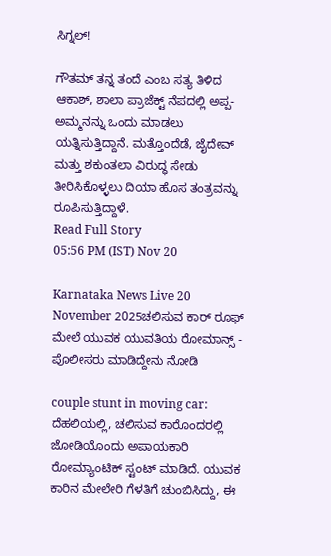ಸಿಗ್ನಲ್!

ಗೌತಮ್ ತನ್ನ ತಂದೆ ಎಂಬ ಸತ್ಯ ತಿಳಿದ ಆಕಾಶ್, ಶಾಲಾ ಪ್ರಾಜೆಕ್ಟ್ ನೆಪದಲ್ಲಿ ಅಪ್ಪ-ಅಮ್ಮನನ್ನು ಒಂದು ಮಾಡಲು ಯತ್ನಿಸುತ್ತಿದ್ದಾನೆ. ಮತ್ತೊಂದೆಡೆ, ಜೈದೇವ್ ಮತ್ತು ಶಕುಂತಲಾ ವಿರುದ್ಧ ಸೇಡು ತೀರಿಸಿಕೊಳ್ಳಲು ದಿಯಾ ಹೊಸ ತಂತ್ರವನ್ನು ರೂಪಿಸುತ್ತಿದ್ದಾಳೆ.
Read Full Story
05:56 PM (IST) Nov 20

Karnataka News Live 20 November 2025ಚಲಿಸುವ ಕಾರ್ ರೂಫ್ ಮೇಲೆ ಯುವಕ ಯುವತಿಯ ರೋಮಾನ್ಸ್ - ಪೊಲೀಸರು ಮಾಡಿದ್ದೇನು ನೋಡಿ

couple stunt in moving car: ದೆಹಲಿಯಲ್ಲಿ, ಚಲಿಸುವ ಕಾರೊಂದರಲ್ಲಿ ಜೋಡಿಯೊಂದು ಅಪಾಯಕಾರಿ ರೋಮ್ಯಾಂಟಿಕ್ ಸ್ಟಂಟ್ ಮಾಡಿದೆ. ಯುವಕ ಕಾರಿನ ಮೇಲೇರಿ ಗೆಳತಿಗೆ ಚುಂಬಿಸಿದ್ದು, ಈ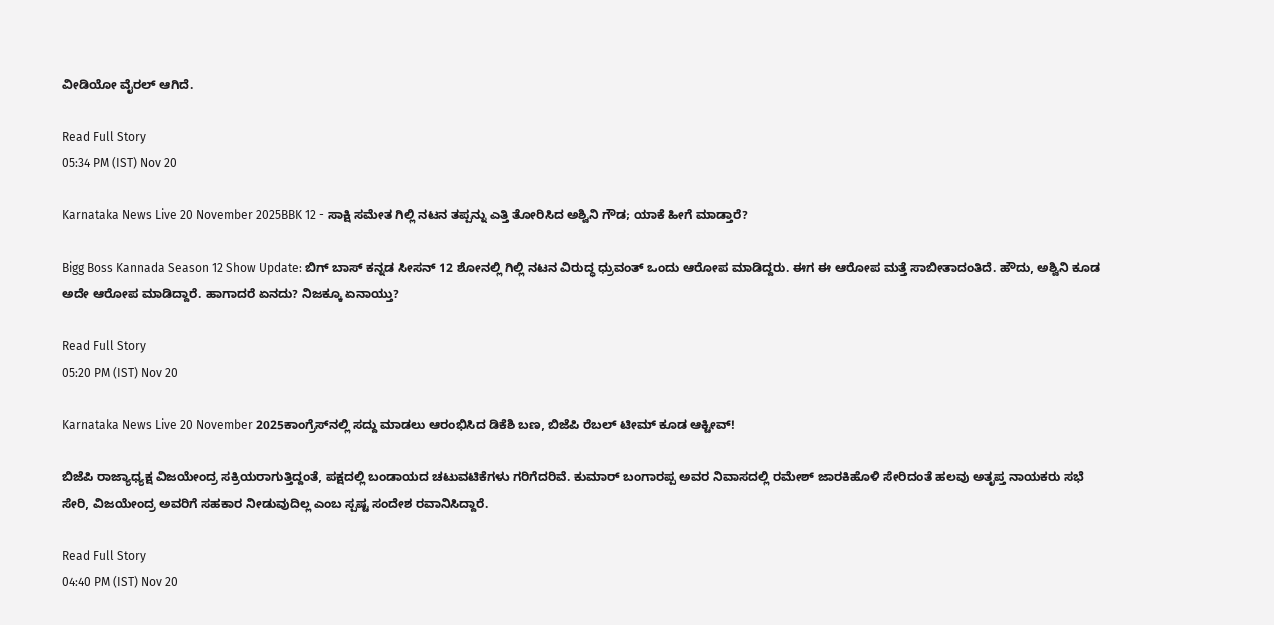ವೀಡಿಯೋ ವೈರಲ್ ಆಗಿದೆ.

Read Full Story
05:34 PM (IST) Nov 20

Karnataka News Live 20 November 2025BBK 12 - ಸಾಕ್ಷಿ ಸಮೇತ ಗಿಲ್ಲಿ ನಟನ ತಪ್ಪನ್ನು ಎತ್ತಿ ತೋರಿಸಿದ ಅಶ್ವಿನಿ ಗೌಡ; ಯಾಕೆ ಹೀಗೆ ಮಾಡ್ತಾರೆ?

Bigg Boss Kannada Season 12 Show Update: ಬಿಗ್‌ ಬಾಸ್‌ ಕನ್ನಡ ಸೀಸನ್‌ 12 ಶೋನಲ್ಲಿ ಗಿಲ್ಲಿ ನಟನ ವಿರುದ್ಧ ಧ್ರುವಂತ್‌ ಒಂದು ಆರೋಪ ಮಾಡಿದ್ದರು. ಈಗ ಈ ಆರೋಪ ಮತ್ತೆ ಸಾಬೀತಾದಂತಿದೆ. ಹೌದು, ಅಶ್ವಿನಿ ಕೂಡ ಅದೇ ಆರೋಪ ಮಾಡಿದ್ದಾರೆ. ಹಾಗಾದರೆ ಏನದು? ನಿಜಕ್ಕೂ ಏನಾಯ್ತು?

Read Full Story
05:20 PM (IST) Nov 20

Karnataka News Live 20 November 2025ಕಾಂಗ್ರೆಸ್‌ನಲ್ಲಿ ಸದ್ದು ಮಾಡಲು ಆರಂಭಿಸಿದ ಡಿಕೆಶಿ ಬಣ, ಬಿಜೆಪಿ ರೆಬಲ್‌ ಟೀಮ್‌ ಕೂಡ ಆಕ್ಟೀವ್‌!

ಬಿಜೆಪಿ ರಾಜ್ಯಾಧ್ಯಕ್ಷ ವಿಜಯೇಂದ್ರ ಸಕ್ರಿಯರಾಗುತ್ತಿದ್ದಂತೆ, ಪಕ್ಷದಲ್ಲಿ ಬಂಡಾಯದ ಚಟುವಟಿಕೆಗಳು ಗರಿಗೆದರಿವೆ. ಕುಮಾರ್ ಬಂಗಾರಪ್ಪ ಅವರ ನಿವಾಸದಲ್ಲಿ ರಮೇಶ್ ಜಾರಕಿಹೊಳಿ ಸೇರಿದಂತೆ ಹಲವು ಅತೃಪ್ತ ನಾಯಕರು ಸಭೆ ಸೇರಿ, ವಿಜಯೇಂದ್ರ ಅವರಿಗೆ ಸಹಕಾರ ನೀಡುವುದಿಲ್ಲ ಎಂಬ ಸ್ಪಷ್ಟ ಸಂದೇಶ ರವಾನಿಸಿದ್ದಾರೆ.

Read Full Story
04:40 PM (IST) Nov 20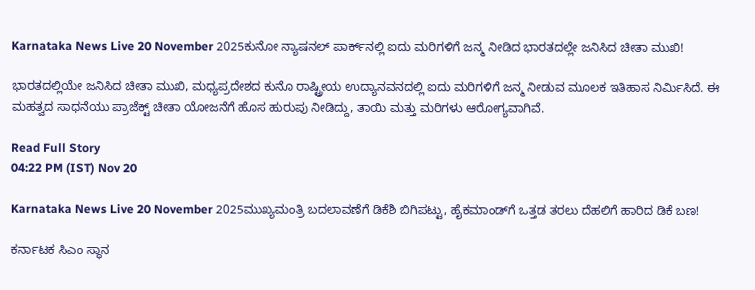Karnataka News Live 20 November 2025ಕುನೋ ನ್ಯಾಷನಲ್‌ ಪಾರ್ಕ್‌ನಲ್ಲಿ ಐದು ಮರಿಗಳಿಗೆ ಜನ್ಮ ನೀಡಿದ ಭಾರತದಲ್ಲೇ ಜನಿಸಿದ ಚೀತಾ ಮುಖಿ!

ಭಾರತದಲ್ಲಿಯೇ ಜನಿಸಿದ ಚೀತಾ ಮುಖಿ, ಮಧ್ಯಪ್ರದೇಶದ ಕುನೊ ರಾಷ್ಟ್ರೀಯ ಉದ್ಯಾನವನದಲ್ಲಿ ಐದು ಮರಿಗಳಿಗೆ ಜನ್ಮ ನೀಡುವ ಮೂಲಕ ಇತಿಹಾಸ ನಿರ್ಮಿಸಿದೆ. ಈ ಮಹತ್ವದ ಸಾಧನೆಯು ಪ್ರಾಜೆಕ್ಟ್ ಚೀತಾ ಯೋಜನೆಗೆ ಹೊಸ ಹುರುಪು ನೀಡಿದ್ದು, ತಾಯಿ ಮತ್ತು ಮರಿಗಳು ಆರೋಗ್ಯವಾಗಿವೆ.

Read Full Story
04:22 PM (IST) Nov 20

Karnataka News Live 20 November 2025ಮುಖ್ಯಮಂತ್ರಿ ಬದಲಾವಣೆಗೆ ಡಿಕೆಶಿ ಬಿಗಿಪಟ್ಟು, ಹೈಕಮಾಂಡ್‌ಗೆ ಒತ್ತಡ ತರಲು ದೆಹಲಿಗೆ ಹಾರಿದ ಡಿಕೆ ಬಣ!

ಕರ್ನಾಟಕ ಸಿಎಂ ಸ್ಥಾನ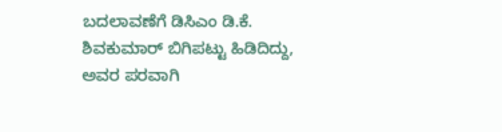ಬದಲಾವಣೆಗೆ ಡಿಸಿಎಂ ಡಿ.ಕೆ. ಶಿವಕುಮಾರ್ ಬಿಗಿಪಟ್ಟು ಹಿಡಿದಿದ್ದು, ಅವರ ಪರವಾಗಿ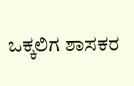ಒಕ್ಕಲಿಗ ಶಾಸಕರ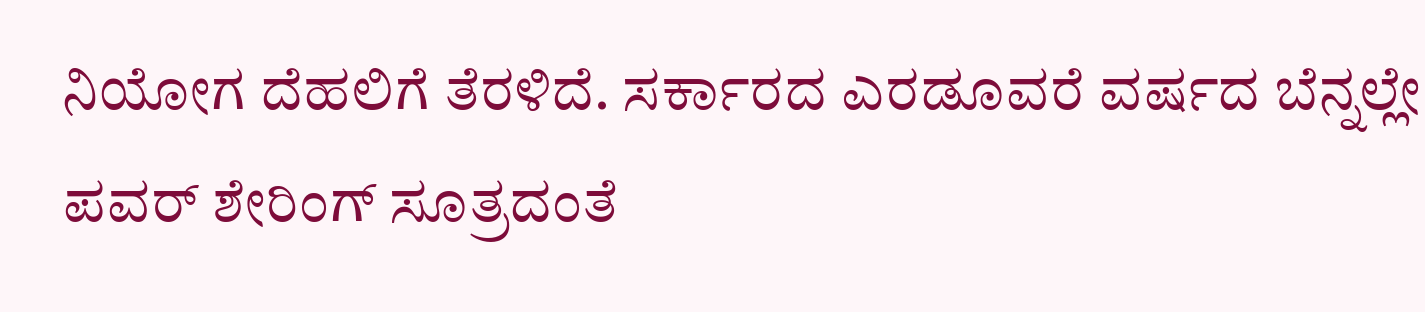ನಿಯೋಗ ದೆಹಲಿಗೆ ತೆರಳಿದೆ. ಸರ್ಕಾರದ ಎರಡೂವರೆ ವರ್ಷದ ಬೆನ್ನಲ್ಲೇ ಪವರ್ ಶೇರಿಂಗ್ ಸೂತ್ರದಂತೆ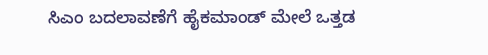ಸಿಎಂ ಬದಲಾವಣೆಗೆ ಹೈಕಮಾಂಡ್ ಮೇಲೆ ಒತ್ತಡ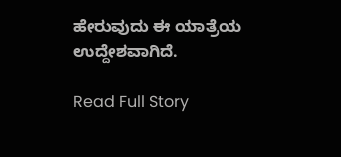ಹೇರುವುದು ಈ ಯಾತ್ರೆಯ ಉದ್ದೇಶವಾಗಿದೆ.

Read Full Story